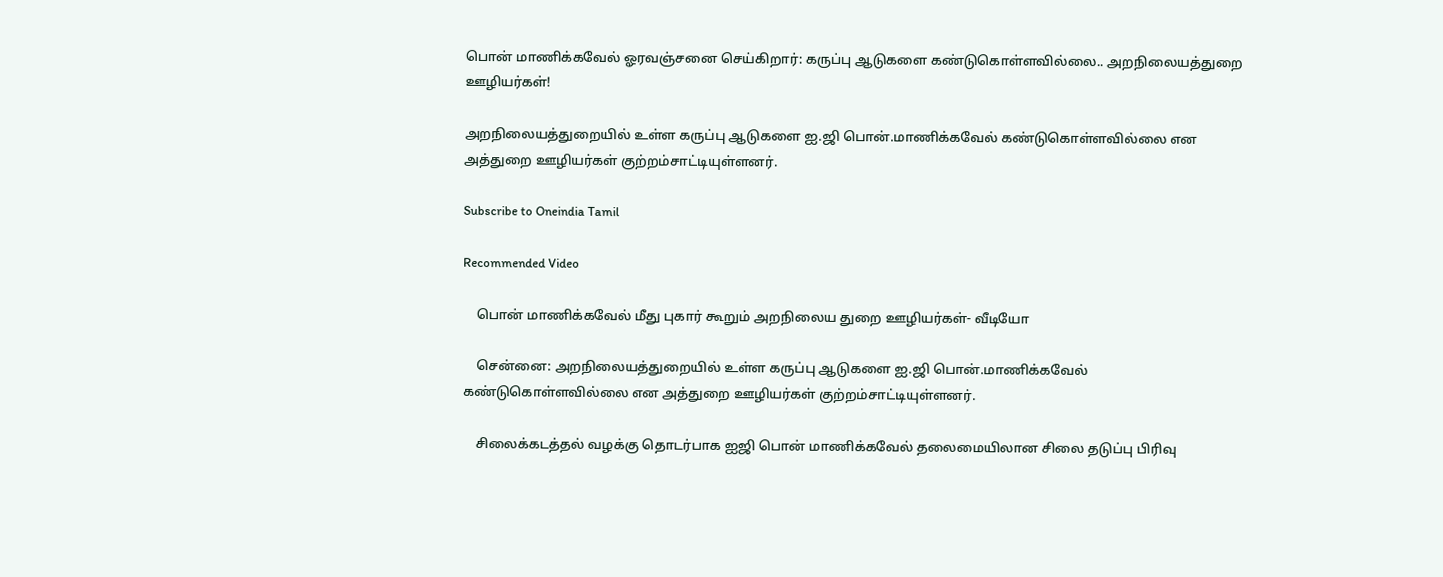பொன் மாணிக்கவேல் ஓரவஞ்சனை செய்கிறார்: கருப்பு ஆடுகளை கண்டுகொள்ளவில்லை.. அறநிலையத்துறை ஊழியர்கள்!

அறநிலையத்துறையில் உள்ள கருப்பு ஆடுகளை ஐ.ஜி பொன்.மாணிக்கவேல் கண்டுகொள்ளவில்லை என அத்துறை ஊழியர்கள் குற்றம்சாட்டியுள்ளனர்.

Subscribe to Oneindia Tamil

Recommended Video

    பொன் மாணிக்கவேல் மீது புகார் கூறும் அறநிலைய துறை ஊழியர்கள்- வீடியோ

    சென்னை: அறநிலையத்துறையில் உள்ள கருப்பு ஆடுகளை ஐ.ஜி பொன்.மாணிக்கவேல் கண்டுகொள்ளவில்லை என அத்துறை ஊழியர்கள் குற்றம்சாட்டியுள்ளனர்.

    சிலைக்கடத்தல் வழக்கு தொடர்பாக ஐஜி பொன் மாணிக்கவேல் தலைமையிலான சிலை தடுப்பு பிரிவு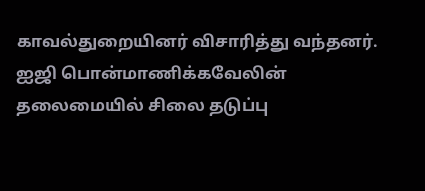காவல்துறையினர் விசாரித்து வந்தனர். ஐஜி பொன்மாணிக்கவேலின் தலைமையில் சிலை தடுப்பு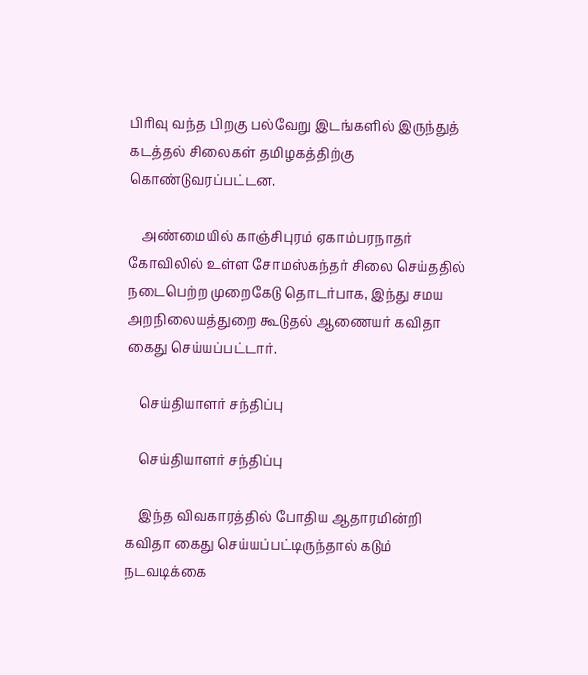பிரிவு வந்த பிறகு பல்வேறு இடங்களில் இருந்துத் கடத்தல் சிலைகள் தமிழகத்திற்கு கொண்டுவரப்பட்டன.

    அண்மையில் காஞ்சிபுரம் ஏகாம்பரநாதர் கோவிலில் உள்ள சோமஸ்கந்தர் சிலை செய்ததில் நடைபெற்ற முறைகேடு தொடர்பாக, இந்து சமய அறநிலையத்துறை கூடுதல் ஆணையர் கவிதா கைது செய்யப்பட்டார்.

    செய்தியாளர் சந்திப்பு

    செய்தியாளர் சந்திப்பு

    இந்த விவகாரத்தில் போதிய ஆதாரமின்றி கவிதா கைது செய்யப்பட்டிருந்தால் கடும் நடவடிக்கை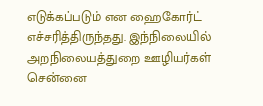எடுக்கப்படும் என ஹைகோர்ட் எச்சரித்திருந்தது. இந்நிலையில் அறநிலையத்துறை ஊழியர்கள் சென்னை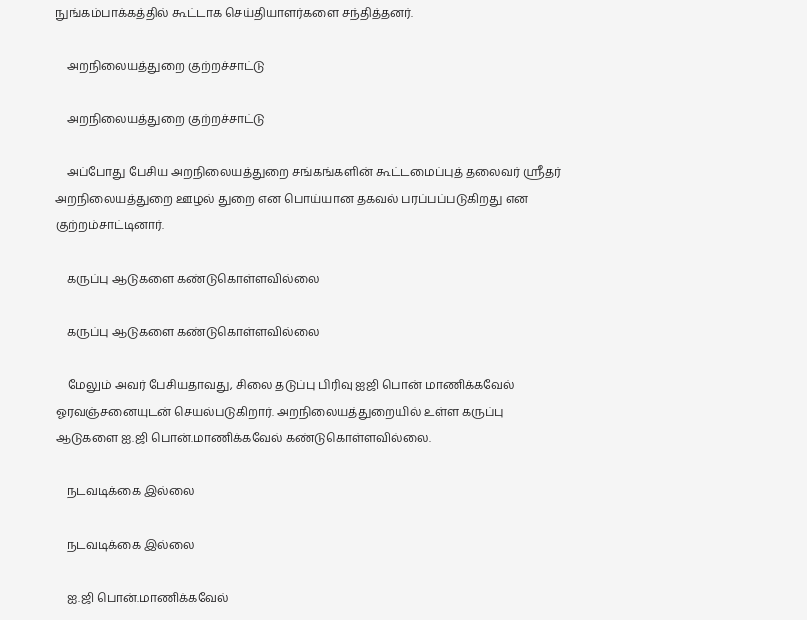நுங்கம்பாக்கத்தில் கூட்டாக செய்தியாளர்களை சந்தித்தனர்.

    அறநிலையத்துறை குற்றச்சாட்டு

    அறநிலையத்துறை குற்றச்சாட்டு

    அப்போது பேசிய அறநிலையத்துறை சங்கங்களின் கூட்டமைப்புத் தலைவர் ஸ்ரீதர் அறநிலையத்துறை ஊழல் துறை என பொய்யான தகவல் பரப்பப்படுகிறது என குற்றம்சாட்டினார்.

    கருப்பு ஆடுகளை கண்டுகொள்ளவில்லை

    கருப்பு ஆடுகளை கண்டுகொள்ளவில்லை

    மேலும் அவர் பேசியதாவது, சிலை தடுப்பு பிரிவு ஐஜி பொன் மாணிக்கவேல் ஓரவஞ்சனையுடன் செயல்படுகிறார். அறநிலையத்துறையில் உள்ள கருப்பு ஆடுகளை ஐ.ஜி பொன்.மாணிக்கவேல் கண்டுகொள்ளவில்லை.

    நடவடிக்கை இல்லை

    நடவடிக்கை இல்லை

    ஐ.ஜி பொன்.மாணிக்கவேல்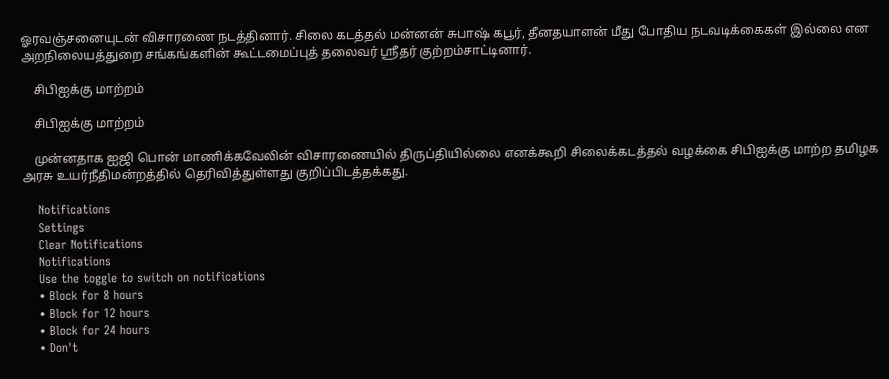ஓரவஞ்சனையுடன் விசாரணை நடத்தினார். சிலை கடத்தல் மன்னன் சுபாஷ் கபூர், தீனதயாளன் மீது போதிய நடவடிக்கைகள் இல்லை என அறநிலையத்துறை சங்கங்களின் கூட்டமைப்புத் தலைவர் ஸ்ரீதர் குற்றம்சாட்டினார்.

    சிபிஐக்கு மாற்றம்

    சிபிஐக்கு மாற்றம்

    முன்னதாக ஐஜி பொன் மாணிக்கவேலின் விசாரணையில் திருப்தியில்லை எனக்கூறி சிலைக்கடத்தல் வழக்கை சிபிஐக்கு மாற்ற தமிழக அரசு உயர்நீதிமன்றத்தில் தெரிவித்துள்ளது குறிப்பிடத்தக்கது.

    Notifications
    Settings
    Clear Notifications
    Notifications
    Use the toggle to switch on notifications
    • Block for 8 hours
    • Block for 12 hours
    • Block for 24 hours
    • Don't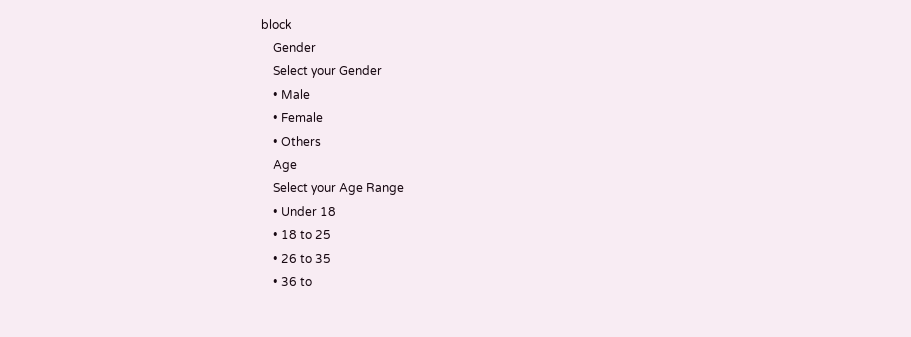block
    Gender
    Select your Gender
    • Male
    • Female
    • Others
    Age
    Select your Age Range
    • Under 18
    • 18 to 25
    • 26 to 35
    • 36 to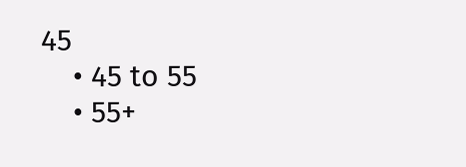45
    • 45 to 55
    • 55+